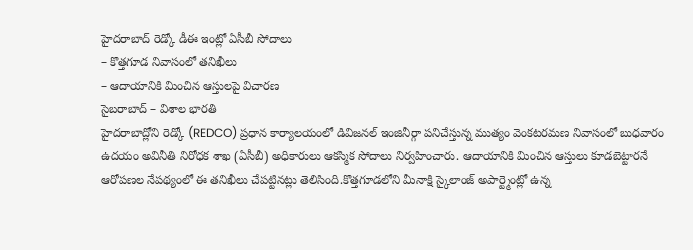హైదరాబాద్ రెడ్కో డీఈ ఇంట్లో ఏసీబీ సోదాలు
– కొత్తగూడ నివాసంలో తనిఖీలు
– ఆదాయానికి మించిన ఆస్తులపై విచారణ
సైబరాబాద్ – విశాల భారతి
హైదరాబాద్లోని రెడ్కో (REDCO) ప్రధాన కార్యాలయంలో డివిజనల్ ఇంజినీర్గా పనిచేస్తున్న ముత్యం వెంకటరమణ నివాసంలో బుధవారం ఉదయం అవినీతి నిరోధక శాఖ (ఏసీబీ) అధికారులు ఆకస్మిక సోదాలు నిర్వహించారు. ఆదాయానికి మించిన ఆస్తులు కూడబెట్టారనే ఆరోపణల నేపథ్యంలో ఈ తనిఖీలు చేపట్టినట్లు తెలిసింది.కొత్తగూడలోని మీనాక్షి స్కైలాంజ్ అపార్ట్మెంట్లో ఉన్న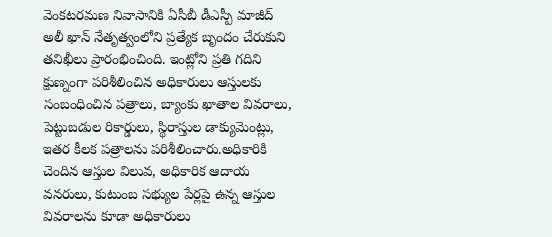వెంకటరమణ నివాసానికి ఏసీబీ డీఎస్పీ మాజీద్ అలీ ఖాన్ నేతృత్వంలోని ప్రత్యేక బృందం చేరుకుని తనిఖీలు ప్రారంభించింది. ఇంట్లోని ప్రతి గదిని క్షుణ్నంగా పరిశీలించిన అధికారులు ఆస్తులకు సంబంధించిన పత్రాలు, బ్యాంకు ఖాతాల వివరాలు, పెట్టుబడుల రికార్డులు, స్థిరాస్తుల డాక్యుమెంట్లు, ఇతర కీలక పత్రాలను పరిశీలించారు.అధికారికి చెందిన ఆస్తుల విలువ, అధికారిక ఆదాయ వనరులు, కుటుంబ సభ్యుల పేర్లపై ఉన్న ఆస్తుల వివరాలను కూడా అధికారులు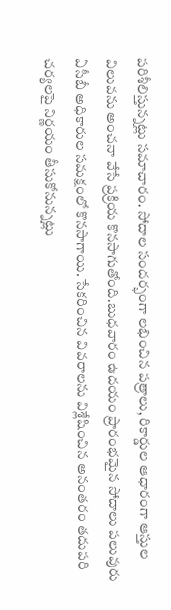పరిశీలిస్తున్నట్లు సమాచారం. సోదాల సందర్భంగా లభించిన పత్రాలు, రికార్డుల ఆధారంగా ఆస్తుల విలువను అంచనా వేసే ప్రక్రియ కొనసాగుతోంది.బుధవారం ఉదయం ప్రారంభమైన సోదాలు పలువురు ఏసీబీ అధికారుల సమక్షంలో కొనసాగాయి. సేకరించిన వివరాలను విశ్లేషించిన అనంతరం తదుపరి చర్యలపై నిర్ణయం తీసుకోనున్నట్లు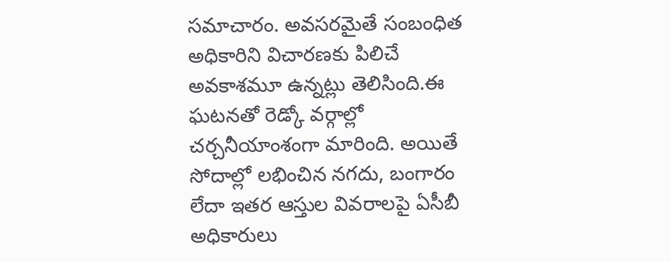సమాచారం. అవసరమైతే సంబంధిత అధికారిని విచారణకు పిలిచే అవకాశమూ ఉన్నట్లు తెలిసింది.ఈ ఘటనతో రెడ్కో వర్గాల్లో చర్చనీయాంశంగా మారింది. అయితే సోదాల్లో లభించిన నగదు, బంగారం లేదా ఇతర ఆస్తుల వివరాలపై ఏసీబీ అధికారులు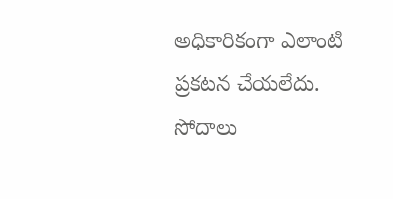అధికారికంగా ఎలాంటి ప్రకటన చేయలేదు. సోదాలు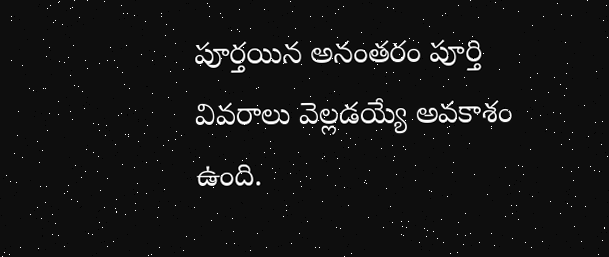పూర్తయిన అనంతరం పూర్తి వివరాలు వెల్లడయ్యే అవకాశం ఉంది.